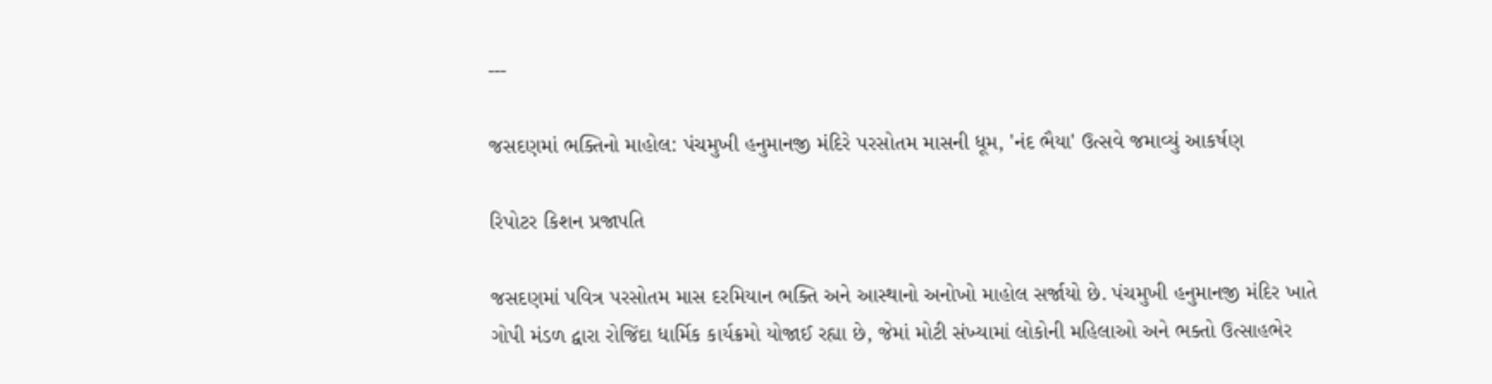---

જસદણમાં ભક્તિનો માહોલ: પંચમુખી હનુમાનજી મંદિરે પરસોતમ માસની ધૂમ, 'નંદ ભૈયા' ઉત્સવે જમાવ્યું આકર્ષણ

રિપોટર કિશન પ્રજાપતિ

જસદણમાં પવિત્ર પરસોતમ માસ દરમિયાન ભક્તિ અને આસ્થાનો અનોખો માહોલ સર્જાયો છે. પંચમુખી હનુમાનજી મંદિર ખાતે ગોપી મંડળ દ્વારા રોજિંદા ધાર્મિક કાર્યક્રમો યોજાઈ રહ્યા છે, જેમાં મોટી સંખ્યામાં લોકોની મહિલાઓ અને ભક્તો ઉત્સાહભેર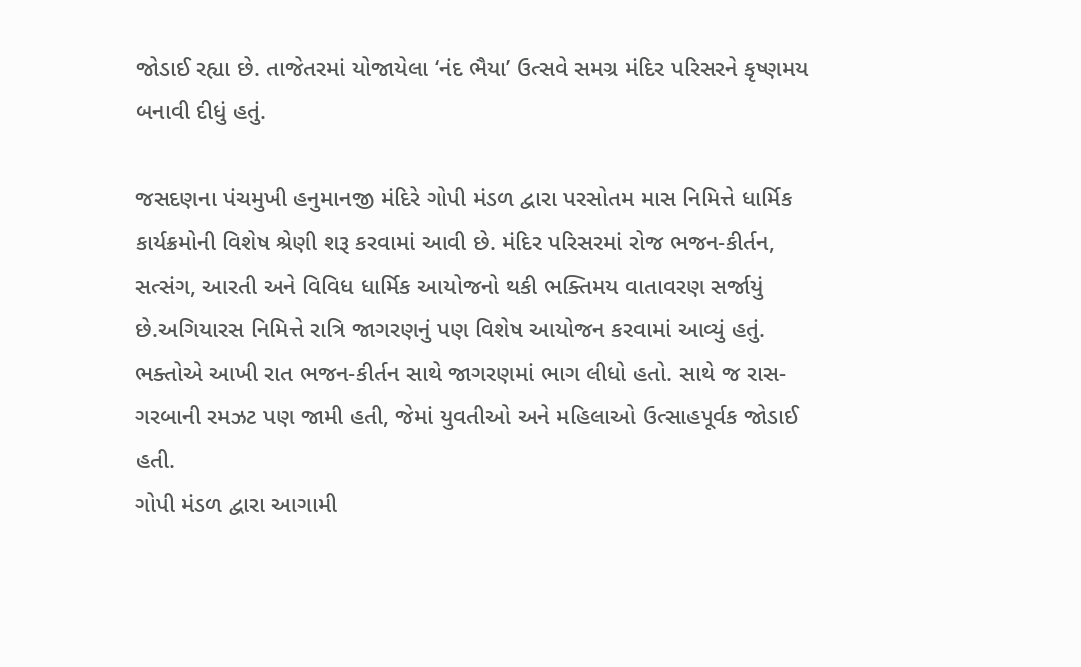જોડાઈ રહ્યા છે. તાજેતરમાં યોજાયેલા ‘નંદ ભૈયા’ ઉત્સવે સમગ્ર મંદિર પરિસરને કૃષ્ણમય બનાવી દીધું હતું.

જસદણના પંચમુખી હનુમાનજી મંદિરે ગોપી મંડળ દ્વારા પરસોતમ માસ નિમિત્તે ધાર્મિક કાર્યક્રમોની વિશેષ શ્રેણી શરૂ કરવામાં આવી છે. મંદિર પરિસરમાં રોજ ભજન-કીર્તન, સત્સંગ, આરતી અને વિવિધ ધાર્મિક આયોજનો થકી ભક્તિમય વાતાવરણ સર્જાયું છે.અગિયારસ નિમિત્તે રાત્રિ જાગરણનું પણ વિશેષ આયોજન કરવામાં આવ્યું હતું. ભક્તોએ આખી રાત ભજન-કીર્તન સાથે જાગરણમાં ભાગ લીધો હતો. સાથે જ રાસ-ગરબાની રમઝટ પણ જામી હતી, જેમાં યુવતીઓ અને મહિલાઓ ઉત્સાહપૂર્વક જોડાઈ હતી.
ગોપી મંડળ દ્વારા આગામી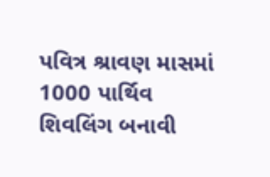પવિત્ર શ્રાવણ માસમાં 1000 પાર્થિવ શિવલિંગ બનાવી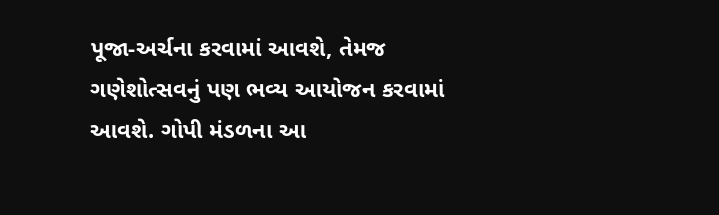પૂજા-અર્ચના કરવામાં આવશે, તેમજ ગણેશોત્સવનું પણ ભવ્ય આયોજન કરવામાં આવશે. ગોપી મંડળના આ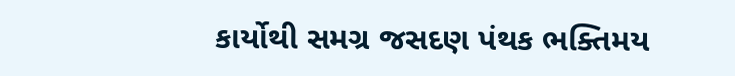કાર્યોથી સમગ્ર જસદણ પંથક ભક્તિમય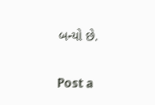બન્યો છે.

Post a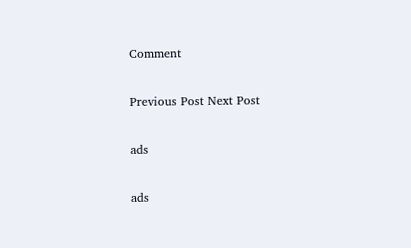Comment

Previous Post Next Post

ads

ads